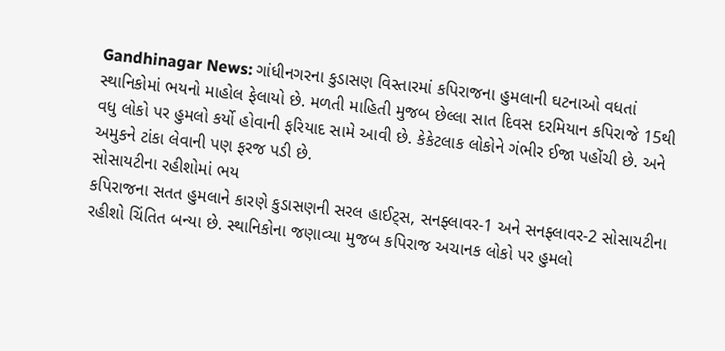Gandhinagar News: ગાંધીનગરના કુડાસણ વિસ્તારમાં કપિરાજના હુમલાની ઘટનાઓ વધતાં સ્થાનિકોમાં ભયનો માહોલ ફેલાયો છે. મળતી માહિતી મુજબ છેલ્લા સાત દિવસ દરમિયાન કપિરાજે 15થી વધુ લોકો પર હુમલો કર્યો હોવાની ફરિયાદ સામે આવી છે. કેકેટલાક લોકોને ગંભીર ઈજા પહોંચી છે. અને અમુકને ટાંકા લેવાની પણ ફરજ પડી છે.
સોસાયટીના રહીશોમાં ભય
કપિરાજના સતત હુમલાને કારણે કુડાસણની સરલ હાઈટ્સ, સનફ્લાવર-1 અને સનફ્લાવર-2 સોસાયટીના રહીશો ચિંતિત બન્યા છે. સ્થાનિકોના જણાવ્યા મુજબ કપિરાજ અચાનક લોકો પર હુમલો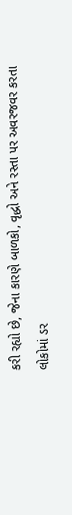કરી રહ્યો છે, જેના કારણે બાળકો, વૃદ્ધો અને રસ્તા પર અવરજવર કરતા લોકોમાં ડર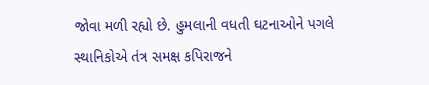જોવા મળી રહ્યો છે. હુમલાની વધતી ઘટનાઓને પગલે સ્થાનિકોએ તંત્ર સમક્ષ કપિરાજને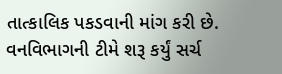તાત્કાલિક પકડવાની માંગ કરી છે.
વનવિભાગની ટીમે શરૂ કર્યું સર્ચ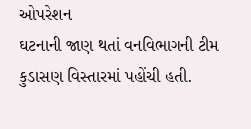ઓપરેશન
ઘટનાની જાણ થતાં વનવિભાગની ટીમ કુડાસણ વિસ્તારમાં પહોંચી હતી.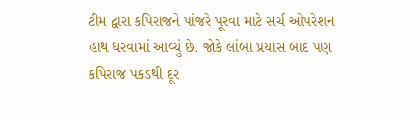ટીમ દ્વારા કપિરાજને પાંજરે પૂરવા માટે સર્ચ ઓપરેશન હાથ ધરવામાં આવ્યું છે. જોકે લાંબા પ્રયાસ બાદ પણ કપિરાજ પકડથી દૂર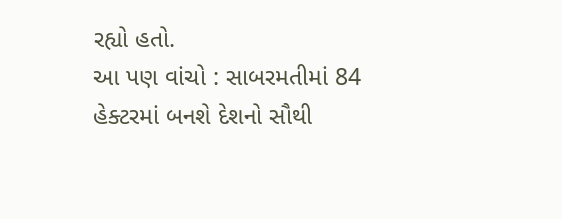રહ્યો હતો.
આ પણ વાંચો : સાબરમતીમાં 84 હેક્ટરમાં બનશે દેશનો સૌથી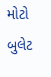મોટો બુલેટ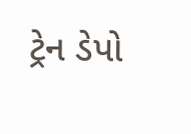ટ્રેન ડેપો